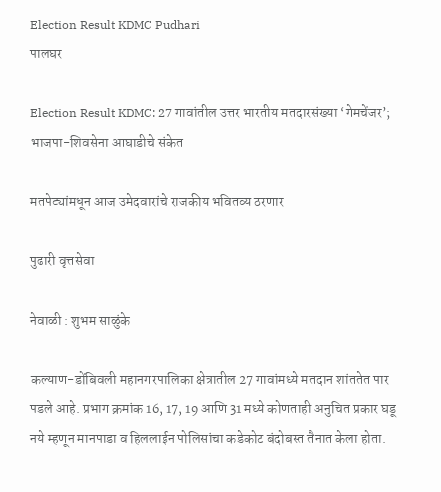Election Result KDMC Pudhari
पालघर

Election Result KDMC: 27 गावांतील उत्तर भारतीय मतदारसंख्या ‘गेमचेंजर’; भाजपा-शिवसेना आघाडीचे संकेत

मतपेट्यांमधून आज उमेदवारांचे राजकीय भवितव्य ठरणार

पुढारी वृत्तसेवा

नेवाळी : शुभम साळुंके

कल्याण-डोंबिवली महानगरपालिका क्षेत्रातील 27 गावांमध्ये मतदान शांततेत पार पडले आहे. प्रभाग क्रमांक 16, 17, 19 आणि 31 मध्ये कोणताही अनुचित प्रकार घडू नये म्हणून मानपाडा व हिललाईन पोलिसांचा कडेकोट बंदोबस्त तैनात केला होता.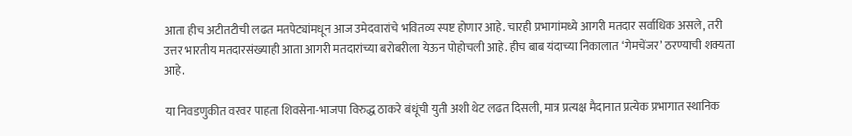आता हीच अटीतटीची लढत मतपेट्यांमधून आज उमेदवारांचे भवितव्य स्पष्ट होणार आहे. चारही प्रभागांमध्ये आगरी मतदार सर्वाधिक असले, तरी उत्तर भारतीय मतदारसंख्याही आता आगरी मतदारांच्या बरोबरीला येऊन पोहोचली आहे. हीच बाब यंदाच्या निकालात ‌‘गेमचेंजर‌’ ठरण्याची शक्यता आहे.

या निवडणुकीत वरवर पाहता शिवसेना-भाजपा विरुद्ध ठाकरे बंधूंची युती अशी थेट लढत दिसली, मात्र प्रत्यक्ष मैदानात प्रत्येक प्रभागात स्थानिक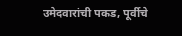उमेदवारांची पकड, पूर्वीचे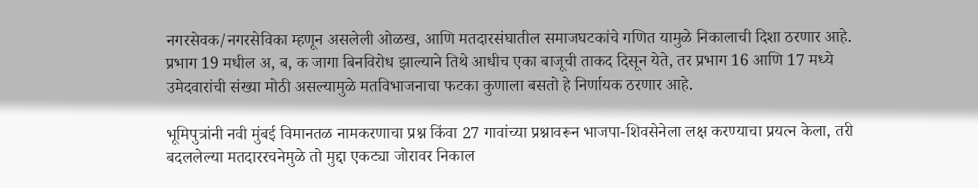नगरसेवक/नगरसेविका म्हणून असलेली ओळख, आणि मतदारसंघातील समाजघटकांचे गणित यामुळे निकालाची दिशा ठरणार आहे. प्रभाग 19 मधील अ, ब, क जागा बिनविरोध झाल्याने तिथे आधीच एका बाजूची ताकद दिसून येते, तर प्रभाग 16 आणि 17 मध्ये उमेदवारांची संख्या मोठी असल्यामुळे मतविभाजनाचा फटका कुणाला बसतो हे निर्णायक ठरणार आहे.

भूमिपुत्रांनी नवी मुंबई विमानतळ नामकरणाचा प्रश्न किंवा 27 गावांच्या प्रश्नावरून भाजपा-शिवसेनेला लक्ष करण्याचा प्रयत्न केला, तरी बदललेल्या मतदाररचनेमुळे तो मुद्दा एकट्या जोरावर निकाल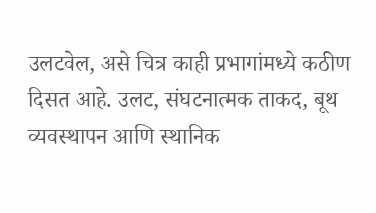उलटवेल, असे चित्र काही प्रभागांमध्ये कठीण दिसत आहे. उलट, संघटनात्मक ताकद, बूथ व्यवस्थापन आणि स्थानिक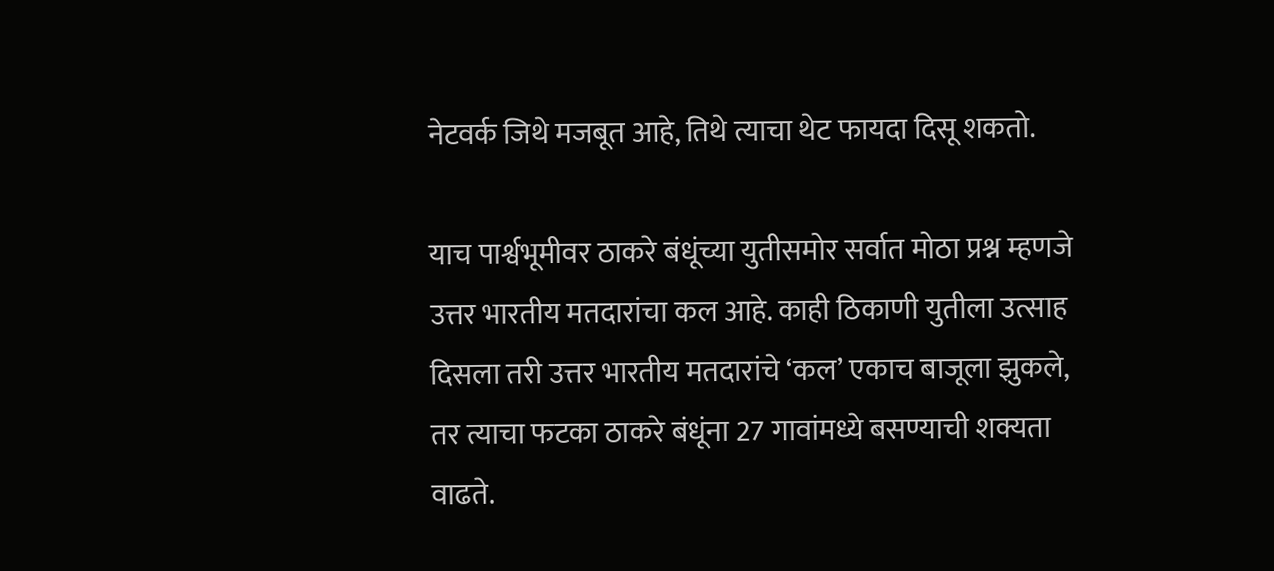नेटवर्क जिथे मजबूत आहे, तिथे त्याचा थेट फायदा दिसू शकतो.

याच पार्श्वभूमीवर ठाकरे बंधूंच्या युतीसमोर सर्वात मोठा प्रश्न म्हणजे उत्तर भारतीय मतदारांचा कल आहे. काही ठिकाणी युतीला उत्साह दिसला तरी उत्तर भारतीय मतदारांचे ‌‘कल‌’ एकाच बाजूला झुकले, तर त्याचा फटका ठाकरे बंधूंना 27 गावांमध्ये बसण्याची शक्यता वाढते.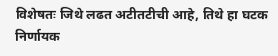विशेषतः जिथे लढत अटीतटीची आहे, तिथे हा घटक निर्णायक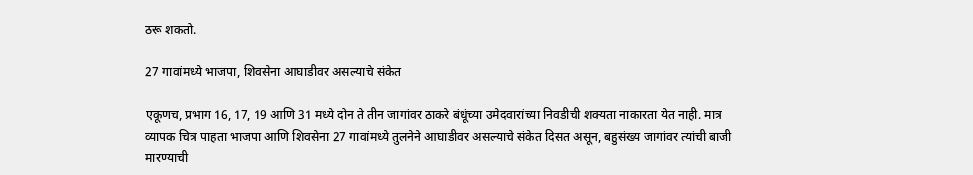ठरू शकतो.

27 गावांमध्ये भाजपा, शिवसेना आघाडीवर असल्याचे संकेत

एकूणच, प्रभाग 16, 17, 19 आणि 31 मध्ये दोन ते तीन जागांवर ठाकरे बंधूंच्या उमेदवारांच्या निवडीची शक्यता नाकारता येत नाही. मात्र व्यापक चित्र पाहता भाजपा आणि शिवसेना 27 गावांमध्ये तुलनेने आघाडीवर असल्याचे संकेत दिसत असून, बहुसंख्य जागांवर त्यांची बाजी मारण्याची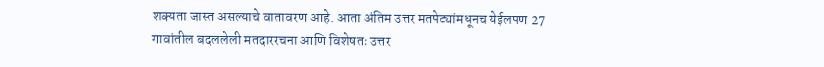शक्यता जास्त असल्याचे वातावरण आहे. आता अंतिम उत्तर मतपेट्यांमधूनच येईलपण 27 गावांतील बदललेली मतदाररचना आणि विशेषतः उत्तर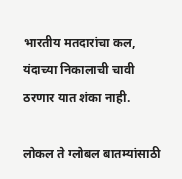भारतीय मतदारांचा कल, यंदाच्या निकालाची चावी ठरणार यात शंका नाही.

लोकल ते ग्लोबल बातम्यांसाठी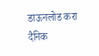डाऊनलोड करा दैनिक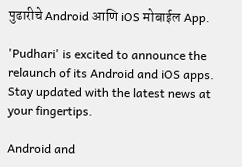पुढारीचे Android आणि iOS मोबाईल App.

'Pudhari' is excited to announce the relaunch of its Android and iOS apps. Stay updated with the latest news at your fingertips.

Android and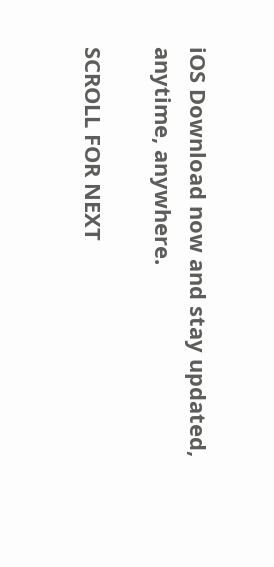iOS Download now and stay updated, anytime, anywhere.

SCROLL FOR NEXT